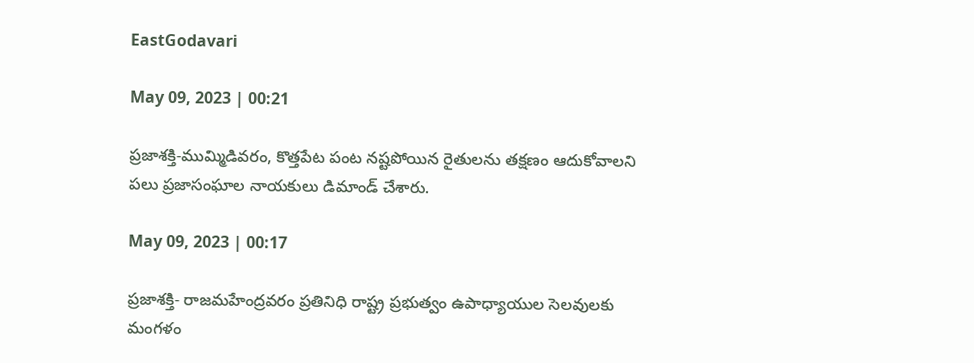EastGodavari

May 09, 2023 | 00:21

ప్రజాశక్తి-ముమ్మిడివరం, కొత్తపేట పంట నష్టపోయిన రైతులను తక్షణం ఆదుకోవాలని పలు ప్రజాసంఘాల నాయకులు డిమాండ్‌ చేశారు.

May 09, 2023 | 00:17

ప్రజాశక్తి- రాజమహేంద్రవరం ప్రతినిధి రాష్ట్ర ప్రభుత్వం ఉపాధ్యాయుల సెలవులకు మంగళం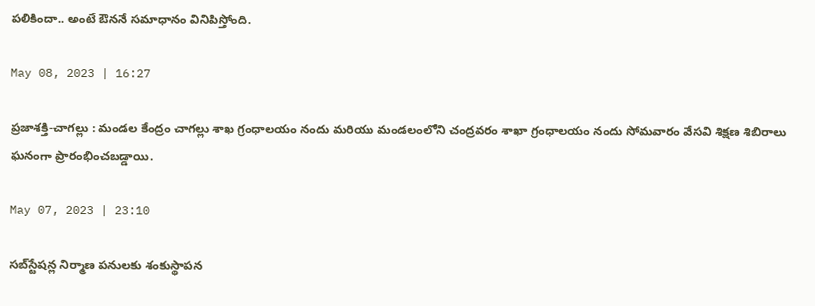పలికిందా.. అంటే ఔననే సమాధానం వినిపిస్తోంది.

May 08, 2023 | 16:27

ప్రజాశక్తి-చాగల్లు : మండల కేంద్రం చాగల్లు శాఖ గ్రంధాలయం నందు మరియు మండలంలోని చంద్రవరం శాఖా గ్రంధాలయం నందు సోమవారం వేసవి శిక్షణ శిబిరాలు ఘనంగా ప్రారంభించబడ్డాయి.

May 07, 2023 | 23:10

సబ్‌స్టేషన్ల నిర్మాణ పనులకు శంకుస్థాపన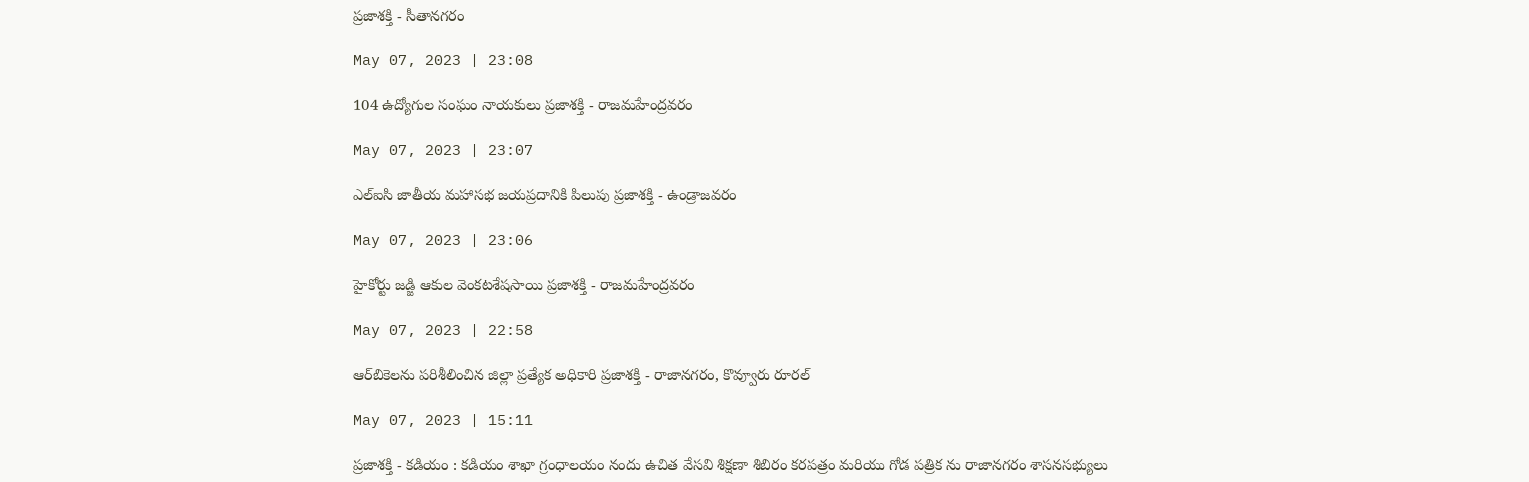ప్రజాశక్తి - సీతానగరం

May 07, 2023 | 23:08

104 ఉద్యోగుల సంఘం నాయకులు ప్రజాశక్తి - రాజమహేంద్రవరం

May 07, 2023 | 23:07

ఎల్‌ఐసి జాతీయ మహాసభ జయప్రదానికి పిలుపు ప్రజాశక్తి - ఉండ్రాజవరం

May 07, 2023 | 23:06

హైకోర్టు జడ్జి ఆకుల వెంకటశేషసాయి ప్రజాశక్తి - రాజమహేంద్రవరం

May 07, 2023 | 22:58

ఆర్‌బికెలను పరిశీలించిన జిల్లా ప్రత్యేక అధికారి ప్రజాశక్తి - రాజానగరం, కొవ్వూరు రూరల్‌

May 07, 2023 | 15:11

ప్రజాశక్తి - కడియం : కడియం శాఖా గ్రంధాలయం నందు ఉచిత వేసవి శిక్షణా శిబిరం కరపత్రం మరియు గోడ పత్రిక ను రాజానగరం శాసనసభ్యులు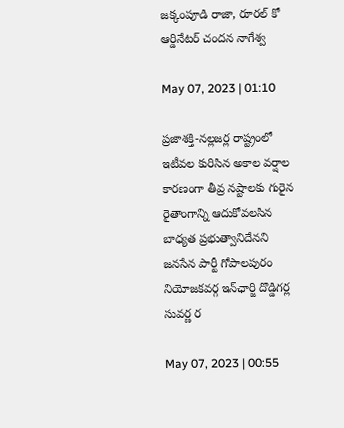జక్కంపూడి రాజా, రూరల్ కో ఆర్డినేటర్ చందన నాగేశ్వ

May 07, 2023 | 01:10

ప్రజాశక్తి-నల్లజర్ల రాష్ట్రంలో ఇటీవల కురిసిన అకాల వర్షాల కారణంగా తీవ్ర నష్టాలకు గురైన రైతాంగాన్ని ఆదుకోవలసిన బాధ్యత ప్రభుత్వానిదేనని జనసేన పార్టీ గోపాలపురం నియోజకవర్గ ఇన్‌ఛార్జి దొడ్డిగర్ల సువర్ణ ర

May 07, 2023 | 00:55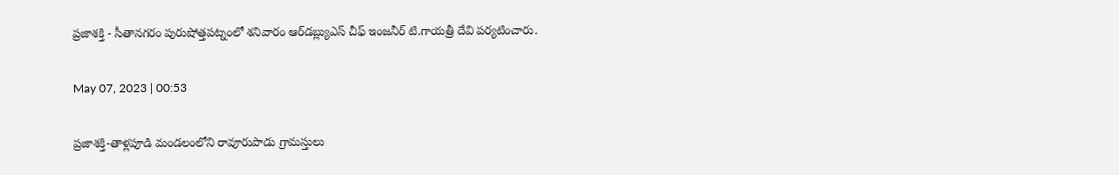ప్రజాశక్తి - సీతానగరం పురుషోత్తపట్నంలో శనివారం ఆర్‌డబ్ల్యుఎస్‌ చీఫ్‌ ఇంజనీర్‌ టి.గాయత్రీ దేవి పర్యటించారు.

May 07, 2023 | 00:53

ప్రజాశక్తి-తాళ్లపూడి మండలంలోని రావూరుపాడు గ్రామస్తులు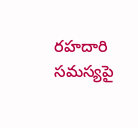రహదారి సమస్యపై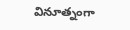వినూత్నంగా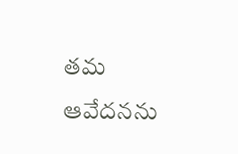తమ ఆవేదనను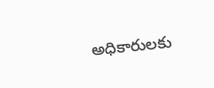అధికారులకు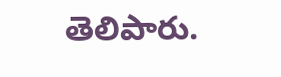తెలిపారు.